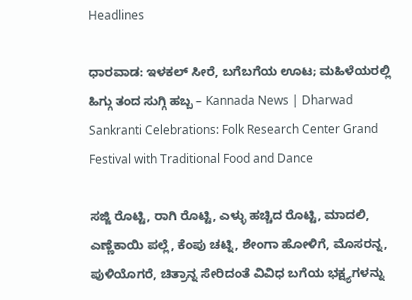Headlines

ಧಾರವಾಡ: ಇಳಕಲ್ ಸೀರೆ, ಬಗೆಬಗೆಯ ಊಟ; ಮಹಿಳೆಯರಲ್ಲಿ ಹಿಗ್ಗು ತಂದ ಸುಗ್ಗಿ ಹಬ್ಬ – Kannada News | Dharwad Sankranti Celebrations: Folk Research Center Grand Festival with Traditional Food and Dance

ಸಜ್ಜಿ ರೊಟ್ಟಿ, ರಾಗಿ ರೊಟ್ಟಿ, ಎಳ್ಳು ಹಚ್ಚಿದ ರೊಟ್ಟಿ, ಮಾದಲಿ, ಎಣ್ಣೆಕಾಯಿ ಪಲ್ಲೆ, ಕೆಂಪು ಚಟ್ನಿ, ಶೇಂಗಾ ಹೋಳಿಗೆ, ಮೊಸರನ್ನ, ಪುಳಿಯೊಗರೆ, ಚಿತ್ರಾನ್ನ ಸೇರಿದಂತೆ ವಿವಿಧ ಬಗೆಯ ಭಕ್ಷ್ಯಗಳನ್ನು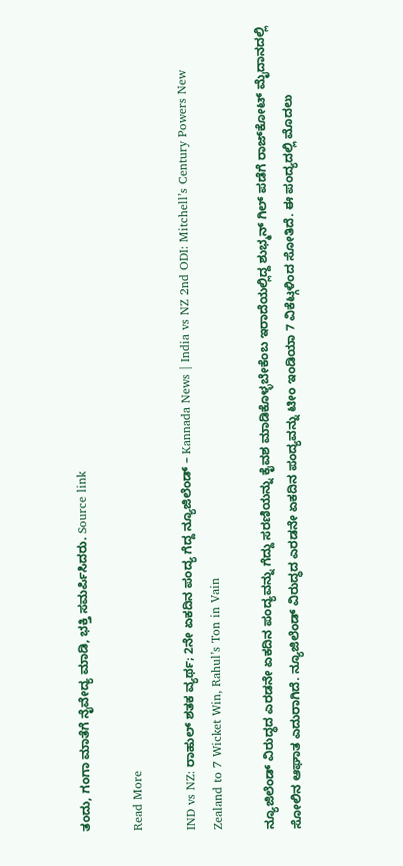ತಂದು, ಗಂಗಾ ಮಾತೆಗೆ ನೈವೇದ್ಯ ಮಾಡಿ, ಭಕ್ತಿ ಸಮರ್ಪಿಸಿದರು. Source link

Read More

IND vs NZ: ರಾಹುಲ್ ಶತಕ ವ್ಯರ್ಥ; 2ನೇ ಏಕದಿನ ಪಂದ್ಯ ಗೆದ್ದ ನ್ಯೂಜಿಲೆಂಡ್ – Kannada News | India vs NZ 2nd ODI: Mitchell’s Century Powers New Zealand to 7 Wicket Win, Rahul’s Ton in Vain

ನ್ಯೂಜಿಲೆಂಡ್ ವಿರುದ್ಧದ ಎರಡನೇ ಏಕದಿನ ಪಂದ್ಯವನ್ನು ಗೆದ್ದು ಸರಣಿಯನ್ನು ಕೈವಶ ಮಾಡಿಕೊಳ್ಳಬೇಕೆಂಬ ಇರಾದೆಯಲ್ಲಿದ್ದ ಶುಭ್ಮನ್ ಗಿಲ್ ಪಡೆಗೆ ರಾಜ್‌ಕೋಟ್ ಮೈದಾನದಲ್ಲಿ ಸೋಲಿನ ಆಘಾತ ಎದುರಾಗಿದೆ. ನ್ಯೂಜಿಲೆಂಡ್ ವಿರುದ್ಧದ ಎರಡನೇ ಏಕದಿನ ಪಂದ್ಯವನ್ನು ಟೀಂ ಇಂಡಿಯಾ 7 ವಿಕೆಟ್ಗಳಿಂದ ಸೋತಿದೆ. ಈ ಪಂದ್ಯದಲ್ಲಿ ಮೊದಲು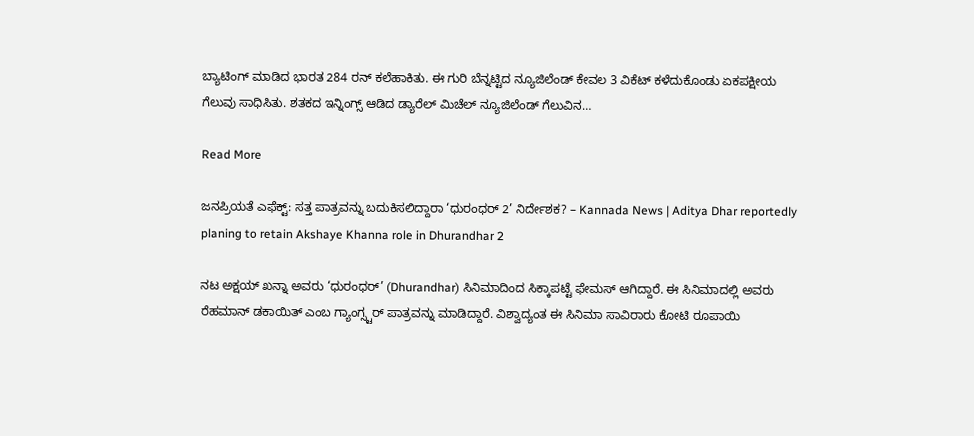ಬ್ಯಾಟಿಂಗ್‌ ಮಾಡಿದ ಭಾರತ 284 ರನ್ ಕಲೆಹಾಕಿತು. ಈ ಗುರಿ ಬೆನ್ನಟ್ಟಿದ ನ್ಯೂಜಿಲೆಂಡ್ ಕೇವಲ 3 ವಿಕೆಟ್‌ ಕಳೆದುಕೊಂಡು ಏಕಪಕ್ಷೀಯ ಗೆಲುವು ಸಾಧಿಸಿತು. ಶತಕದ ಇನ್ನಿಂಗ್ಸ್ ಆಡಿದ ಡ್ಯಾರೆಲ್ ಮಿಚೆಲ್ ನ್ಯೂಜಿಲೆಂಡ್‌ ಗೆಲುವಿನ…

Read More

ಜನಪ್ರಿಯತೆ ಎಫೆಕ್ಟ್: ಸತ್ತ ಪಾತ್ರವನ್ನು ಬದುಕಿಸಲಿದ್ದಾರಾ ‘ಧುರಂಧರ್ 2’ ನಿರ್ದೇಶಕ? – Kannada News | Aditya Dhar reportedly planing to retain Akshaye Khanna role in Dhurandhar 2

ನಟ ಅಕ್ಷಯ್ ಖನ್ನಾ ಅವರು ‘ಧುರಂಧರ್’ (Dhurandhar) ಸಿನಿಮಾದಿಂದ ಸಿಕ್ಕಾಪಟ್ಟೆ ಫೇಮಸ್ ಆಗಿದ್ದಾರೆ. ಈ ಸಿನಿಮಾದಲ್ಲಿ ಅವರು ರೆಹಮಾನ್ ಡಕಾಯಿತ್ ಎಂಬ ಗ್ಯಾಂಗ್ಸ್ಟರ್ ಪಾತ್ರವನ್ನು ಮಾಡಿದ್ದಾರೆ. ವಿಶ್ವಾದ್ಯಂತ ಈ ಸಿನಿಮಾ ಸಾವಿರಾರು ಕೋಟಿ ರೂಪಾಯಿ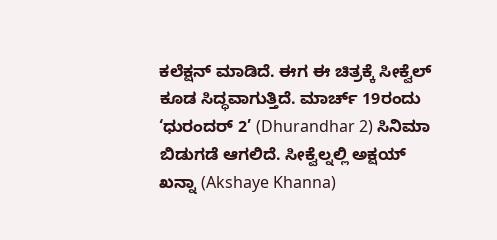ಕಲೆಕ್ಷನ್ ಮಾಡಿದೆ. ಈಗ ಈ ಚಿತ್ರಕ್ಕೆ ಸೀಕ್ವೆಲ್ ಕೂಡ ಸಿದ್ಧವಾಗುತ್ತಿದೆ. ಮಾರ್ಚ್ 19ರಂದು ‘ಧುರಂದರ್ 2’ (Dhurandhar 2) ಸಿನಿಮಾ ಬಿಡುಗಡೆ ಆಗಲಿದೆ. ಸೀಕ್ವೆಲ್ನಲ್ಲಿ ಅಕ್ಷಯ್ ಖನ್ನಾ (Akshaye Khanna)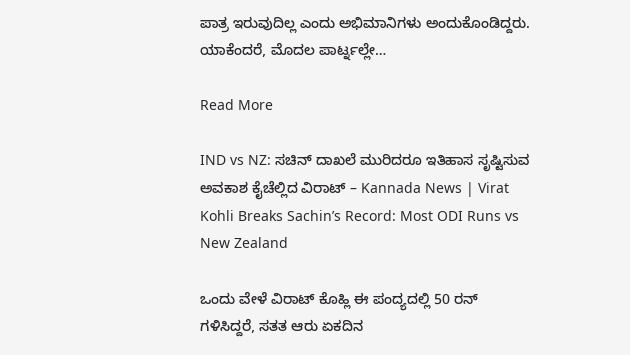ಪಾತ್ರ ಇರುವುದಿಲ್ಲ ಎಂದು ಅಭಿಮಾನಿಗಳು ಅಂದುಕೊಂಡಿದ್ದರು. ಯಾಕೆಂದರೆ, ಮೊದಲ ಪಾರ್ಟ್ನಲ್ಲೇ…

Read More

IND vs NZ: ಸಚಿನ್ ದಾಖಲೆ ಮುರಿದರೂ ಇತಿಹಾಸ ಸೃಷ್ಟಿಸುವ ಅವಕಾಶ ಕೈಚೆಲ್ಲಿದ ವಿರಾಟ್ – Kannada News | Virat Kohli Breaks Sachin’s Record: Most ODI Runs vs New Zealand

ಒಂದು ವೇಳೆ ವಿರಾಟ್ ಕೊಹ್ಲಿ ಈ ಪಂದ್ಯದಲ್ಲಿ 50 ರನ್ ಗಳಿಸಿದ್ದರೆ, ಸತತ ಆರು ಏಕದಿನ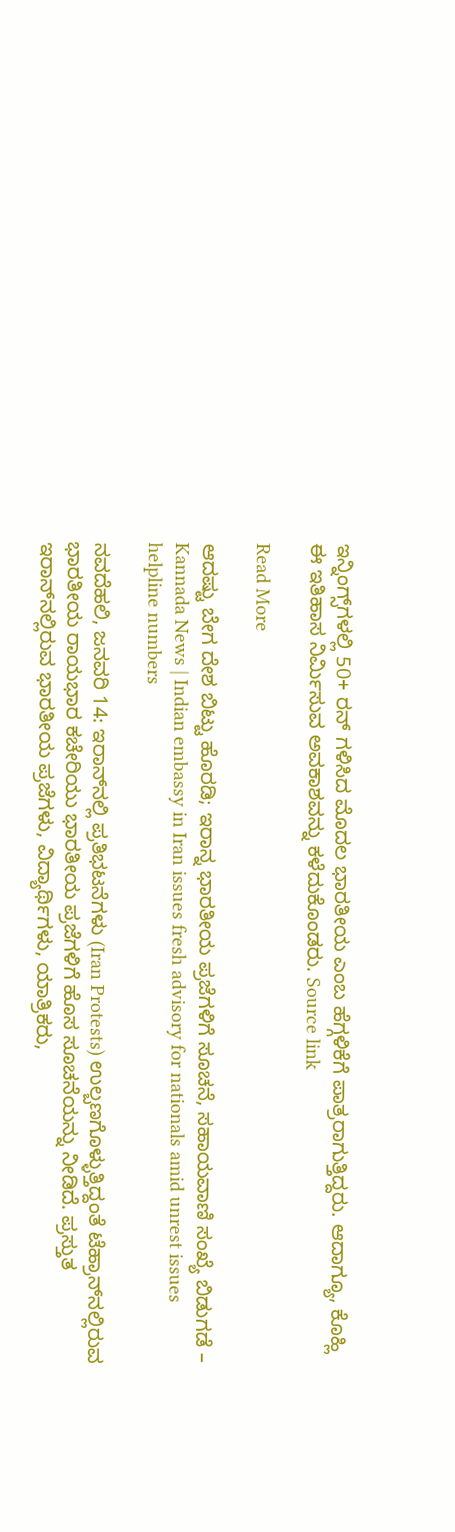ಇನ್ನಿಂಗ್ಸ್‌ಗಳಲ್ಲಿ 50+ ರನ್ ಗಳಿಸಿದ ಮೊದಲ ಭಾರತೀಯ ಎಂಬ ಹೆಗ್ಗಳಿಕೆಗೆ ಪಾತ್ರರಾಗುತ್ತಿದ್ದರು. ಆದಾಗ್ಯೂ, ಕೊಹ್ಲಿ ಈ ಇತಿಹಾಸ ನಿರ್ಮಿಸುವ ಅವಕಾಶವನ್ನು ಕಳೆದುಕೊಂಡರು. Source link

Read More

ಆದಷ್ಟು ಬೇಗ ದೇಶ ಬಿಟ್ಟು ಹೊರಡಿ; ಇರಾನ್ನ ಭಾರತೀಯ ಪ್ರಜೆಗಳಿಗೆ ಸೂಚನೆ, ಸಹಾಯವಾಣಿ ಸಂಖ್ಯೆ ಬಿಡುಗಡೆ – Kannada News | Indian embassy in Iran issues fresh advisory for nationals amid unrest issues helpline numbers

ನವದೆಹಲಿ, ಜನವರಿ 14: ಇರಾನ್‌ನಲ್ಲಿ ಪ್ರತಿಭಟನೆಗಳು (Iran Protests) ಉಲ್ಬಣಗೊಳ್ಳುತ್ತಿದ್ದಂತೆ ಟೆಹ್ರಾನ್‌ನಲ್ಲಿರುವ ಭಾರತೀಯ ರಾಯಭಾರ ಕಚೇರಿಯು ಭಾರತೀಯ ಪ್ರಜೆಗಳಿಗೆ ಹೊಸ ಸೂಚನೆಯನ್ನು ನೀಡಿದೆ. ಪ್ರಸ್ತುತ ಇರಾನ್‌ನಲ್ಲಿರುವ ಭಾರತೀಯ ಪ್ರಜೆಗಳು, ವಿದ್ಯಾರ್ಥಿಗಳು, ಯಾತ್ರಿಕರು,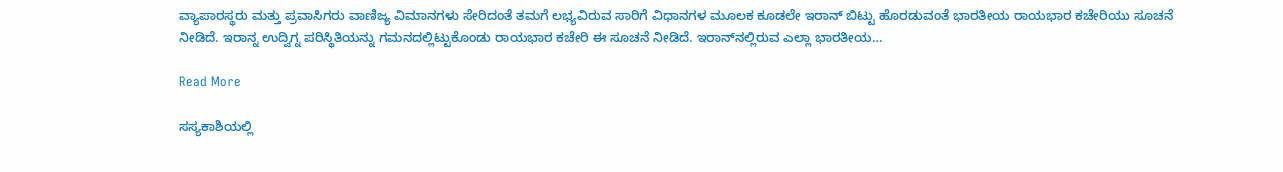ವ್ಯಾಪಾರಸ್ಥರು ಮತ್ತು ಪ್ರವಾಸಿಗರು ವಾಣಿಜ್ಯ ವಿಮಾನಗಳು ಸೇರಿದಂತೆ ತಮಗೆ ಲಭ್ಯವಿರುವ ಸಾರಿಗೆ ವಿಧಾನಗಳ ಮೂಲಕ ಕೂಡಲೇ ಇರಾನ್ ಬಿಟ್ಟು ಹೊರಡುವಂತೆ ಭಾರತೀಯ ರಾಯಭಾರ ಕಚೇರಿಯು ಸೂಚನೆ ನೀಡಿದೆ. ಇರಾನ್ನ ಉದ್ವಿಗ್ನ ಪರಿಸ್ಥಿತಿಯನ್ನು ಗಮನದಲ್ಲಿಟ್ಟುಕೊಂಡು ರಾಯಭಾರ ಕಚೇರಿ ಈ ಸೂಚನೆ ನೀಡಿದೆ. ಇರಾನ್‌ನಲ್ಲಿರುವ ಎಲ್ಲಾ ಭಾರತೀಯ…

Read More

ಸಸ್ಯಕಾಶಿಯಲ್ಲಿ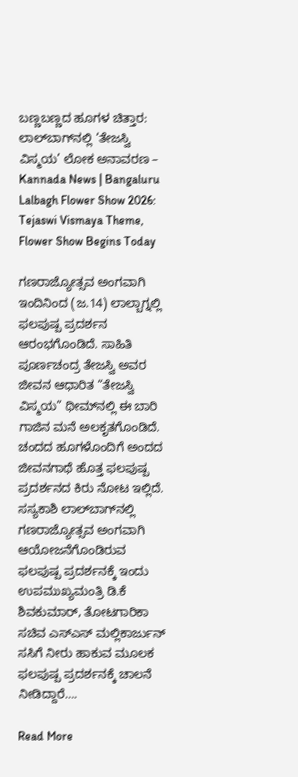ಬಣ್ಣಬಣ್ಣದ ಹೂಗಳ ಚಿತ್ತಾರ: ಲಾಲ್‌ಬಾಗ್‌ನಲ್ಲಿ ‘ತೇಜಸ್ವಿ ವಿಸ್ಮಯ’ ಲೋಕ ಅನಾವರಣ – Kannada News | Bangaluru Lalbagh Flower Show 2026: Tejaswi Vismaya Theme, Flower Show Begins Today

ಗಣರಾಜ್ಯೋತ್ಸವ ಅಂಗವಾಗಿ ಇಂದಿನಿಂದ (ಜ.14) ಲಾಲ್ಬಾಗ್ನಲ್ಲಿ ಫಲಪುಷ್ಪ ಪ್ರದರ್ಶನ ಆರಂಭಗೊಂಡಿದೆ. ಸಾಹಿತಿ ಪೂರ್ಣಚಂದ್ರ ತೇಜಸ್ವಿ ಅವರ ಜೀವನ ಆಧಾರಿತ “ತೇಜಸ್ವಿ ವಿಸ್ಮಯ” ಥೀಮ್‌ನಲ್ಲಿ ಈ ಬಾರಿ ಗಾಜಿನ ಮನೆ ಅಲಕೃತಗೊಂಡಿದೆ. ಚಂದದ ಹೂಗಳೊಂದಿಗೆ ಅಂದದ ಜೀವನಗಾಥೆ ಹೊತ್ತ ಫಲಪುಷ್ಪ ಪ್ರದರ್ಶನದ ಕಿರು ನೋಟ ಇಲ್ಲಿದೆ. ಸಸ್ಯಕಾಶಿ ಲಾಲ್‌ಬಾಗ್‌ನಲ್ಲಿ ಗಣರಾಜ್ಯೋತ್ಸವ ಅಂಗವಾಗಿ ಆಯೋಜನೆಗೊಂಡಿರುವ ಫಲಪುಷ್ಪ ಪ್ರದರ್ಶನಕ್ಕೆ ಇಂದು ಉಪಮುಖ್ಯಮಂತ್ರಿ ಡಿ.ಕೆ ಶಿವಕುಮಾರ್, ತೋಟಗಾರಿಕಾ ಸಚಿವ ಎಸ್ಎಸ್ ಮಲ್ಲಿಕಾರ್ಜುನ್ ಸಸಿಗೆ ನೀರು ಹಾಕುವ ಮೂಲಕ ಫಲಪುಷ್ಪ ಪ್ರದರ್ಶನಕ್ಕೆ ಚಾಲನೆ ನೀಡಿದ್ದಾರೆ….

Read More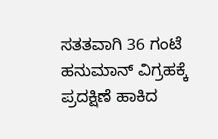ಸತತವಾಗಿ 36 ಗಂಟೆ ಹನುಮಾನ್ ವಿಗ್ರಹಕ್ಕೆ ಪ್ರದಕ್ಷಿಣೆ ಹಾಕಿದ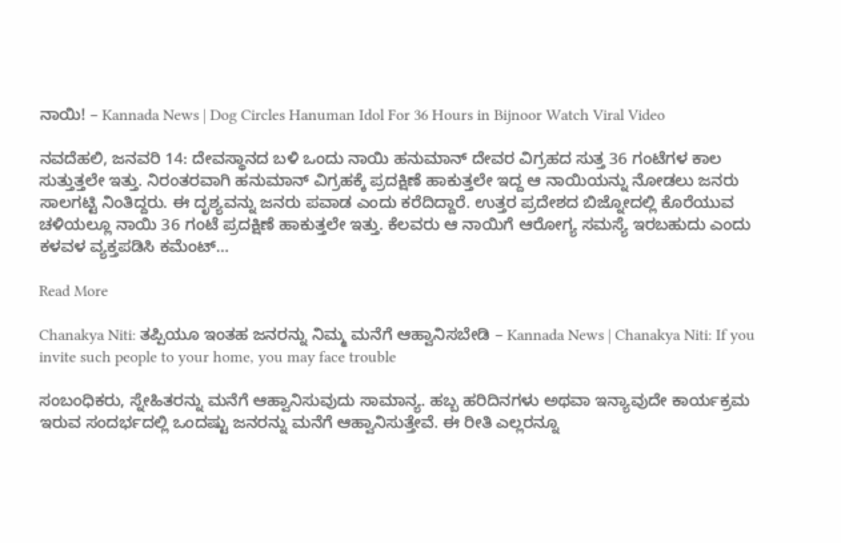ನಾಯಿ! – Kannada News | Dog Circles Hanuman Idol For 36 Hours in Bijnoor Watch Viral Video

ನವದೆಹಲಿ, ಜನವರಿ 14: ದೇವಸ್ಥಾನದ ಬಳಿ ಒಂದು ನಾಯಿ ಹನುಮಾನ್ ದೇವರ ವಿಗ್ರಹದ ಸುತ್ತ 36 ಗಂಟೆಗಳ ಕಾಲ ಸುತ್ತುತ್ತಲೇ ಇತ್ತು. ನಿರಂತರವಾಗಿ ಹನುಮಾನ್ ವಿಗ್ರಹಕ್ಕೆ ಪ್ರದಕ್ಷಿಣೆ ಹಾಕುತ್ತಲೇ ಇದ್ದ ಆ ನಾಯಿಯನ್ನು ನೋಡಲು ಜನರು ಸಾಲಗಟ್ಟಿ ನಿಂತಿದ್ದರು. ಈ ದೃಶ್ಯವನ್ನು ಜನರು ಪವಾಡ ಎಂದು ಕರೆದಿದ್ದಾರೆ. ಉತ್ತರ ಪ್ರದೇಶದ ಬಿಜ್ನೋದಲ್ಲಿ ಕೊರೆಯುವ ಚಳಿಯಲ್ಲೂ ನಾಯಿ 36 ಗಂಟೆ ಪ್ರದಕ್ಷಿಣೆ ಹಾಕುತ್ತಲೇ ಇತ್ತು. ಕೆಲವರು ಆ ನಾಯಿಗೆ ಆರೋಗ್ಯ ಸಮಸ್ಯೆ ಇರಬಹುದು ಎಂದು ಕಳವಳ ವ್ಯಕ್ತಪಡಿಸಿ ಕಮೆಂಟ್…

Read More

Chanakya Niti: ತಪ್ಪಿಯೂ ಇಂತಹ ಜನರನ್ನು ನಿಮ್ಮ ಮನೆಗೆ ಆಹ್ವಾನಿಸಬೇಡಿ – Kannada News | Chanakya Niti: If you invite such people to your home, you may face trouble

ಸಂಬಂಧಿಕರು, ಸ್ನೇಹಿತರನ್ನು ಮನೆಗೆ ಆಹ್ವಾನಿಸುವುದು ಸಾಮಾನ್ಯ. ಹಬ್ಬ ಹರಿದಿನಗಳು ಅಥವಾ ಇನ್ಯಾವುದೇ ಕಾರ್ಯಕ್ರಮ ಇರುವ ಸಂದರ್ಭದಲ್ಲಿ ಒಂದಷ್ಟು ಜನರನ್ನು ಮನೆಗೆ ಆಹ್ವಾನಿಸುತ್ತೇವೆ. ಈ ರೀತಿ ಎಲ್ಲರನ್ನೂ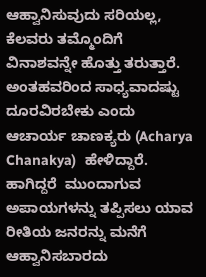ಆಹ್ವಾನಿಸುವುದು ಸರಿಯಲ್ಲ, ಕೆಲವರು ತಮ್ಮೊಂದಿಗೆ ವಿನಾಶವನ್ನೇ ಹೊತ್ತು ತರುತ್ತಾರೆ. ಅಂತಹವರಿಂದ ಸಾಧ್ಯವಾದಷ್ಟು ದೂರವಿರಬೇಕು ಎಂದು ಆಚಾರ್ಯ ಚಾಣಕ್ಯರು (Acharya Chanakya)  ಹೇಳಿದ್ದಾರೆ. ಹಾಗಿದ್ದರೆ  ಮುಂದಾಗುವ ಅಪಾಯಗಳನ್ನು ತಪ್ಪಿಸಲು ಯಾವ ರೀತಿಯ ಜನರನ್ನು ಮನೆಗೆ ಆಹ್ವಾನಿಸಬಾರದು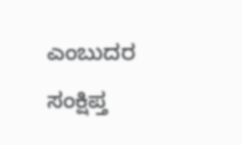ಎಂಬುದರ ಸಂಕ್ಷಿಪ್ತ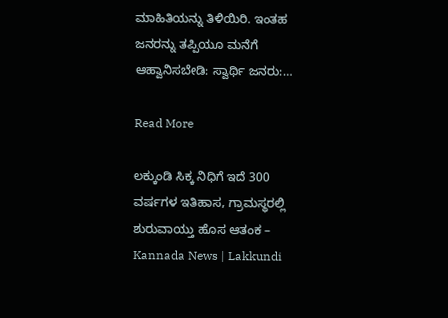ಮಾಹಿತಿಯನ್ನು ತಿಳಿಯಿರಿ. ಇಂತಹ ಜನರನ್ನು ತಪ್ಪಿಯೂ ಮನೆಗೆ ಆಹ್ವಾನಿಸಬೇಡಿ: ಸ್ವಾರ್ಥಿ ಜನರು:…

Read More

ಲಕ್ಕುಂಡಿ ಸಿಕ್ಕ ನಿಧಿಗೆ ಇದೆ 300 ವರ್ಷಗಳ ಇತಿಹಾಸ, ಗ್ರಾಮಸ್ಥರಲ್ಲಿ ಶುರುವಾಯ್ತು ಹೊಸ ಆತಂಕ – Kannada News | Lakkundi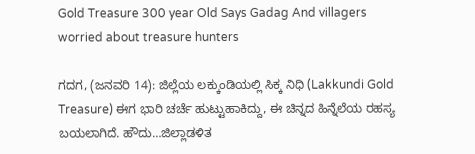Gold Treasure 300 year Old Says Gadag And villagers worried about treasure hunters

ಗದಗ, (ಜನವರಿ 14): ಜಿಲ್ಲೆಯ ಲಕ್ಕುಂಡಿಯಲ್ಲಿ ಸಿಕ್ಕ ನಿಧಿ (Lakkundi Gold Treasure) ಈಗ ಭಾರಿ ಚರ್ಚೆ ಹುಟ್ಟುಹಾಕಿದ್ದು, ಈ ಚಿನ್ನದ ಹಿನ್ನೆಲೆಯ ರಹಸ್ಯ ಬಯಲಾಗಿದೆ. ಹೌದು…ಜಿಲ್ಲಾಡಳಿತ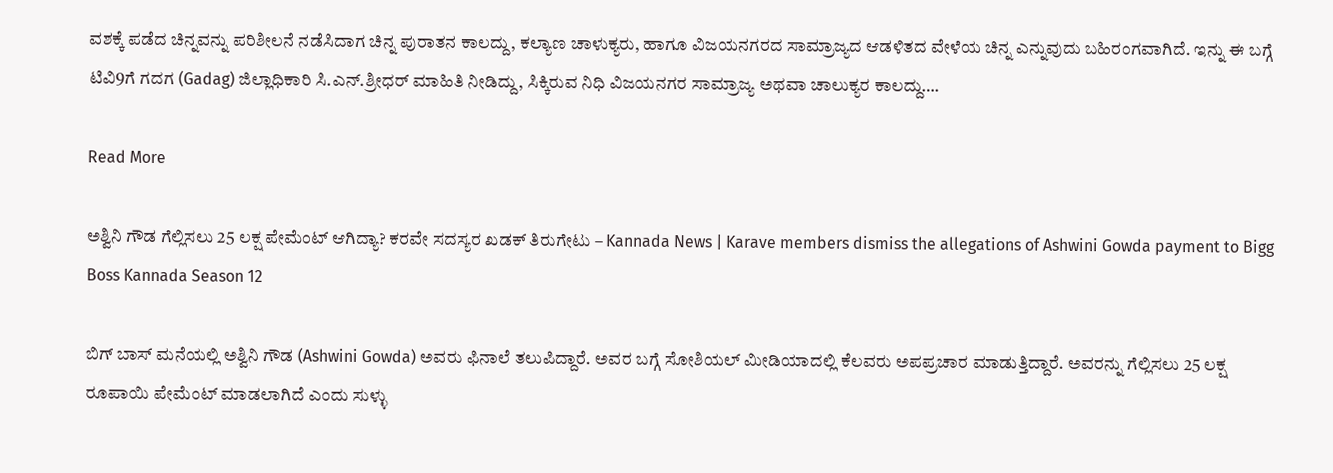ವಶಕ್ಕೆ ಪಡೆದ ಚಿನ್ನವನ್ನು ಪರಿಶೀಲನೆ ನಡೆಸಿದಾಗ ಚಿನ್ನ ಪುರಾತನ ಕಾಲದ್ದು, ಕಲ್ಯಾಣ ಚಾಳುಕ್ಯರು, ಹಾಗೂ ವಿಜಯನಗರದ ಸಾಮ್ರಾಜ್ಯದ ಆಡಳಿತದ ವೇಳೆಯ ಚಿನ್ನ ಎನ್ನುವುದು ಬಹಿರಂಗವಾಗಿದೆ. ಇನ್ನು ಈ ಬಗ್ಗೆ ಟಿವಿ9ಗೆ ಗದಗ (Gadag) ಜಿಲ್ಲಾಧಿಕಾರಿ ಸಿ.ಎನ್.ಶ್ರೀಧರ್ ಮಾಹಿತಿ ನೀಡಿದ್ದು, ಸಿಕ್ಕಿರುವ ನಿಧಿ ವಿಜಯನಗರ ಸಾಮ್ರಾಜ್ಯ ಅಥವಾ ಚಾಲುಕ್ಯರ ಕಾಲದ್ದು….

Read More

ಅಶ್ವಿನಿ ಗೌಡ ಗೆಲ್ಲಿಸಲು 25 ಲಕ್ಷ ಪೇಮೆಂಟ್ ಆಗಿದ್ಯಾ? ಕರವೇ ಸದಸ್ಯರ ಖಡಕ್ ತಿರುಗೇಟು – Kannada News | Karave members dismiss the allegations of Ashwini Gowda payment to Bigg Boss Kannada Season 12

ಬಿಗ್ ಬಾಸ್ ಮನೆಯಲ್ಲಿ ಅಶ್ವಿನಿ ಗೌಡ (Ashwini Gowda) ಅವರು ಫಿನಾಲೆ ತಲುಪಿದ್ದಾರೆ. ಅವರ ಬಗ್ಗೆ ಸೋಶಿಯಲ್ ಮೀಡಿಯಾದಲ್ಲಿ ಕೆಲವರು ಅಪಪ್ರಚಾರ ಮಾಡುತ್ತಿದ್ದಾರೆ. ಅವರನ್ನು ಗೆಲ್ಲಿಸಲು 25 ಲಕ್ಷ ರೂಪಾಯಿ ಪೇಮೆಂಟ್ ಮಾಡಲಾಗಿದೆ ಎಂದು ಸುಳ್ಳು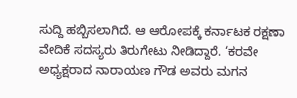ಸುದ್ದಿ ಹಬ್ಬಿಸಲಾಗಿದೆ. ಆ ಆರೋಪಕ್ಕೆ ಕರ್ನಾಟಕ ರಕ್ಷಣಾ ವೇದಿಕೆ ಸದಸ್ಯರು ತಿರುಗೇಟು ನೀಡಿದ್ದಾರೆ. ‘ಕರವೇ ಅಧ್ಯಕ್ಷರಾದ ನಾರಾಯಣ ಗೌಡ ಅವರು ಮಗನ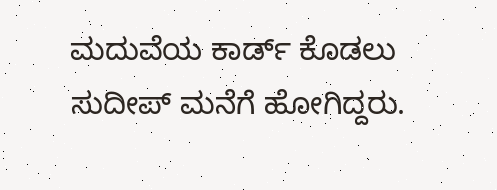ಮದುವೆಯ ಕಾರ್ಡ್ ಕೊಡಲು ಸುದೀಪ್ ಮನೆಗೆ ಹೋಗಿದ್ದರು.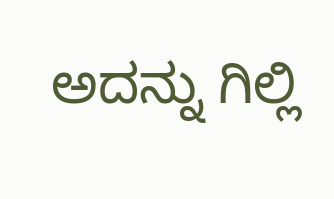ಅದನ್ನು ಗಿಲ್ಲಿ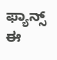ಫ್ಯಾನ್ಸ್ ಈ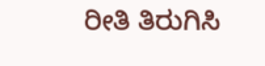ರೀತಿ ತಿರುಗಿಸಿ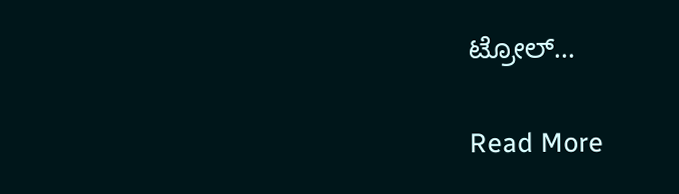ಟ್ರೋಲ್…

Read More